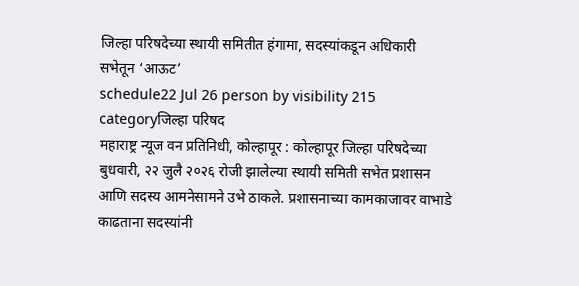जिल्हा परिषदेच्या स्थायी समितीत हंगामा, सदस्यांकडून अधिकारी सभेतून ‘आऊट’
schedule22 Jul 26 person by visibility 215 categoryजिल्हा परिषद
महाराष्ट्र न्यूज वन प्रतिनिधी, कोल्हापूर : कोल्हापूर जिल्हा परिषदेच्या बुधवारी, २२ जुलै २०२६ रोजी झालेल्या स्थायी समिती सभेत प्रशासन आणि सदस्य आमनेसामने उभे ठाकले. प्रशासनाच्या कामकाजावर वाभाडे काढताना सदस्यांनी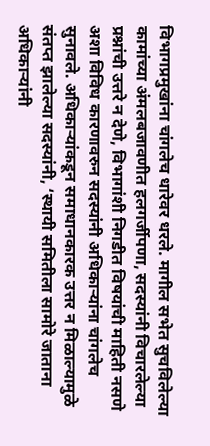विभागप्रमुखांना चांगलेच धारेवर धरले. मागील सभेत सुचविलेल्या कामांच्या अंमलबजावणीत हलगर्जीपणा, सदस्यांनी विचारलेल्या प्रश्नांची उत्तरे न देणे, विभागांशी निगडीत विषयांची माहिती नसणे अशा विविध कारणावरुन सदस्यांनी अधिकाऱ्यांना चांगलेच सुनावले. अधिकाऱ्यांकडून समाधानकारक उत्तर न मिळाल्यामुळे संतप्त झालेल्या सदस्यांनी, ‘स्थायी समितीला सामोरे जाताना अधिकाऱ्यांनी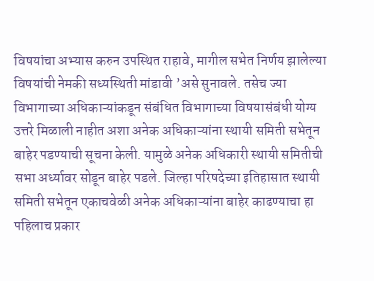विषयांचा अभ्यास करुन उपस्थित राहावे, मागील सभेत निर्णय झालेल्या विषयांची नेमकी सध्यस्थिती मांडावी ’असे सुनावले. तसेच ज्या विभागाच्या अधिकाऱ्यांकडून संबंधित विभागाच्या विषयासंबंधी योग्य उत्तरे मिळाली नाहीत अशा अनेक अधिकाऱ्यांना स्थायी समिती सभेतून बाहेर पडण्याची सूचना केली. यामुळे अनेक अधिकारी स्थायी समितीची सभा अर्ध्यावर सोडून बाहेर पडले. जिल्हा परिषदेच्या इतिहासात स्थायी समिती सभेतून एकाचवेळी अनेक अधिकाऱ्यांना बाहेर काढण्याचा हा पहिलाच प्रकार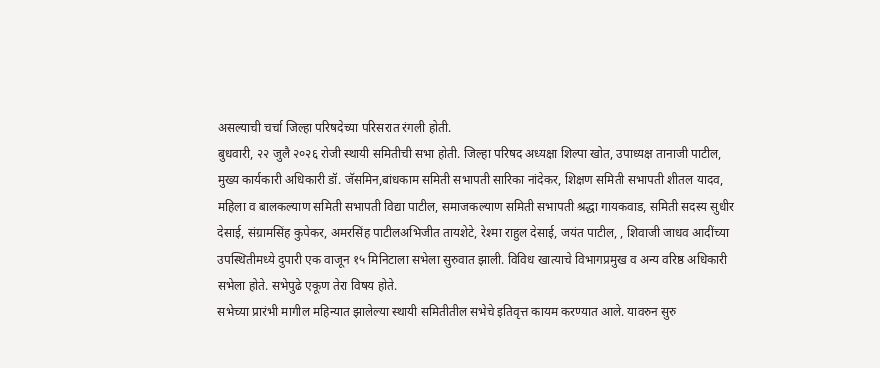असल्याची चर्चा जिल्हा परिषदेच्या परिसरात रंगली होती.
बुधवारी, २२ जुलै २०२६ रोजी स्थायी समितीची सभा होती. जिल्हा परिषद अध्यक्षा शिल्पा खोत, उपाध्यक्ष तानाजी पाटील, मुख्य कार्यकारी अधिकारी डॉ. जॅसमिन,बांधकाम समिती सभापती सारिका नांदेकर, शिक्षण समिती सभापती शीतल यादव, महिला व बालकल्याण समिती सभापती विद्या पाटील, समाजकल्याण समिती सभापती श्रद्धा गायकवाड, समिती सदस्य सुधीर देसाई, संग्रामसिंह कुपेकर, अमरसिंह पाटीलअभिजीत तायशेटे, रेश्मा राहुल देसाई, जयंत पाटील, , शिवाजी जाधव आदींच्या उपस्थितीमध्ये दुपारी एक वाजून १५ मिनिटाला सभेला सुरुवात झाली. विविध खात्याचे विभागप्रमुख व अन्य वरिष्ठ अधिकारी सभेला होते. सभेपुढे एकूण तेरा विषय होते.
सभेच्या प्रारंभी मागील महिन्यात झालेल्या स्थायी समितीतील सभेचे इतिवृत्त कायम करण्यात आले. यावरुन सुरु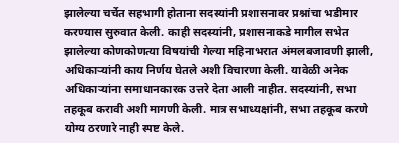झालेल्या चर्चेत सहभागी होताना सदस्यांनी प्रशासनावर प्रश्नांचा भडीमार करण्यास सुरुवात केली. काही सदस्यांनी, प्रशासनाकडे मागील सभेत झालेल्या कोणकोणत्या विषयांची गेल्या महिनाभरात अंमलबजावणी झाली, अधिकाऱ्यांनी काय निर्णय घेतले अशी विचारणा केली. यावेळी अनेक अधिकाऱ्यांना समाधानकारक उत्तरे देता आली नाहीत. सदस्यांनी, सभा तहकूब करावी अशी मागणी केली. मात्र सभाध्यक्षांनी, सभा तहकूब करणे योग्य ठरणारे नाही स्पष्ट केले.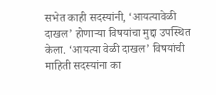सभेत काही सदस्यांनी, ‘आयत्यावेळी दाखल’ होणाऱ्या विषयांचा मुद्दा उपस्थित केला. ‘आयत्या वेळी दाखल’ विषयांची माहिती सदस्यांना का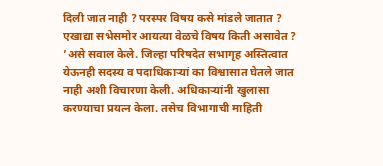दिली जात नाही ? परस्पर विषय कसे मांडले जातात ? एखाद्या सभेसमोर आयत्या वेळचे विषय किती असावेत ? ’असे सवाल केले. जिल्हा परिषदेत सभागृह अस्तित्वात येऊनही सदस्य व पदाधिकाऱ्यां का विश्वासात घेतले जात नाही अशी विचारणा केली. अधिकाऱ्यांनी खुलासा करण्याचा प्रयत्न केला. तसेच विभागाची माहिती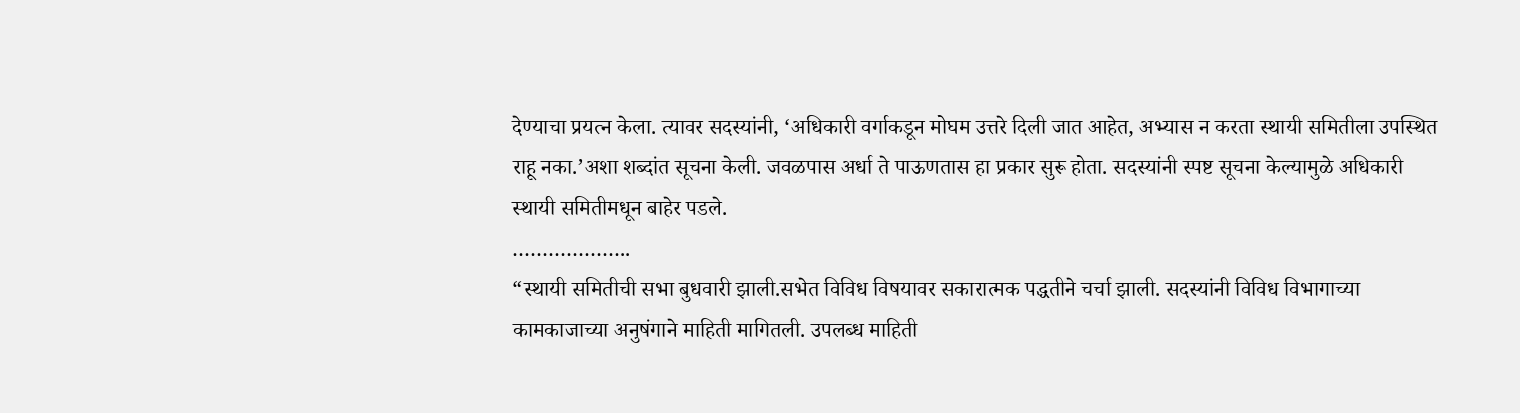देण्याचा प्रयत्न केला. त्यावर सदस्यांनी, ‘अधिकारी वर्गाकडून मोघम उत्तरे दिली जात आहेत, अभ्यास न करता स्थायी समितीला उपस्थित राहू नका.’अशा शब्दांत सूचना केली. जवळपास अर्धा ते पाऊणतास हा प्रकार सुरू होता. सदस्यांनी स्पष्ट सूचना केल्यामुळे अधिकारी स्थायी समितीमधून बाहेर पडले.
………………..
“स्थायी समितीची सभा बुधवारी झाली.सभेत विविध विषयावर सकारात्मक पद्धतीने चर्चा झाली. सदस्यांनी विविध विभागाच्या कामकाजाच्या अनुषंगाने माहिती मागितली. उपलब्ध माहिती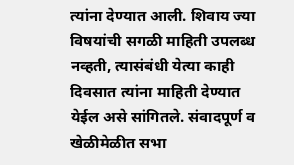त्यांना देण्यात आली. शिवाय ज्या विषयांची सगळी माहिती उपलब्ध नव्हती, त्यासंबंधी येत्या काही दिवसात त्यांना माहिती देण्यात येईल असे सांगितले. संवादपूर्ण व खेळीमेळीत सभा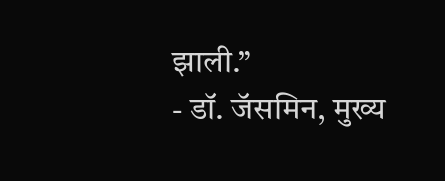झाली.”
- डॉ. जॅसमिन, मुख्य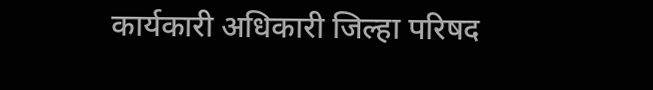कार्यकारी अधिकारी जिल्हा परिषद